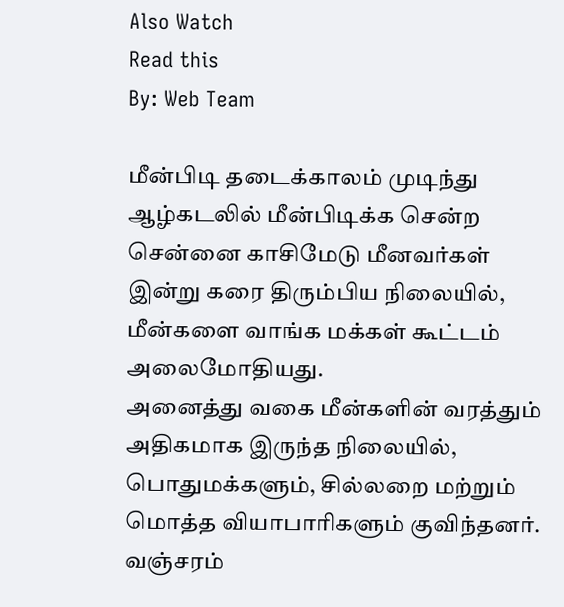Also Watch
Read this
By: Web Team

மீன்பிடி தடைக்காலம் முடிந்து ஆழ்கடலில் மீன்பிடிக்க சென்ற சென்னை காசிமேடு மீனவர்கள் இன்று கரை திரும்பிய நிலையில், மீன்களை வாங்க மக்கள் கூட்டம் அலைமோதியது.
அனைத்து வகை மீன்களின் வரத்தும் அதிகமாக இருந்த நிலையில், பொதுமக்களும், சில்லறை மற்றும் மொத்த வியாபாரிகளும் குவிந்தனர். வஞ்சரம்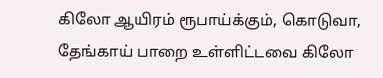கிலோ ஆயிரம் ரூபாய்க்கும், கொடுவா, தேங்காய் பாறை உள்ளிட்டவை கிலோ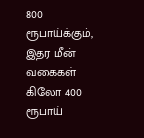800 ரூபாய்க்கும், இதர மீன் வகைகள் கிலோ 400 ரூபாய்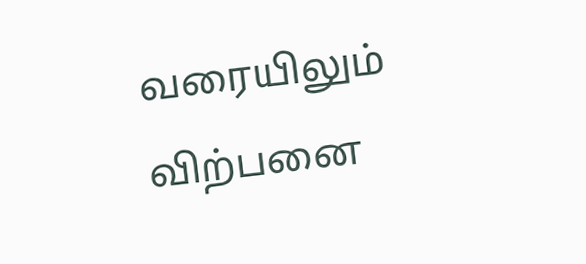வரையிலும் விற்பனை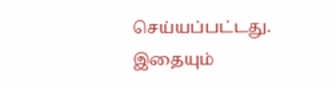செய்யப்பட்டது.
இதையும்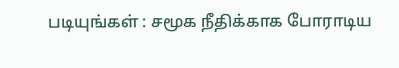படியுங்கள் : சமூக நீதிக்காக போராடிய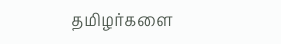தமிழர்களை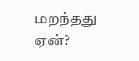மறந்தது ஏன்?